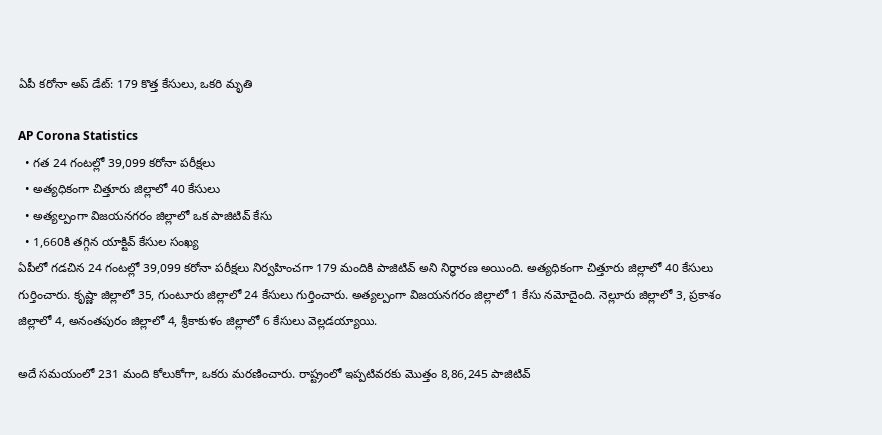ఏపీ కరోనా అప్ డేట్: 179 కొత్త కేసులు, ఒకరి మృతి

AP Corona Statistics
  • గత 24 గంటల్లో 39,099 కరోనా పరీక్షలు
  • అత్యధికంగా చిత్తూరు జిల్లాలో 40 కేసులు
  • అత్యల్పంగా విజయనగరం జిల్లాలో ఒక పాజిటివ్ కేసు
  • 1,660కి తగ్గిన యాక్టివ్ కేసుల సంఖ్య
ఏపీలో గడచిన 24 గంటల్లో 39,099 కరోనా పరీక్షలు నిర్వహించగా 179 మందికి పాజిటివ్ అని నిర్ధారణ అయింది. అత్యధికంగా చిత్తూరు జిల్లాలో 40 కేసులు గుర్తించారు. కృష్ణా జిల్లాలో 35, గుంటూరు జిల్లాలో 24 కేసులు గుర్తించారు. అత్యల్పంగా విజయనగరం జిల్లాలో 1 కేసు నమోదైంది. నెల్లూరు జిల్లాలో 3, ప్రకాశం జిల్లాలో 4, అనంతపురం జిల్లాలో 4, శ్రీకాకుళం జిల్లాలో 6 కేసులు వెల్లడయ్యాయి.

అదే సమయంలో 231 మంది కోలుకోగా, ఒకరు మరణించారు. రాష్ట్రంలో ఇప్పటివరకు మొత్తం 8,86,245 పాజిటివ్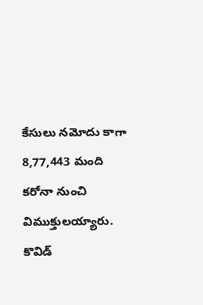కేసులు నమోదు కాగా 8,77,443 మంది కరోనా నుంచి విముక్తులయ్యారు. కొవిడ్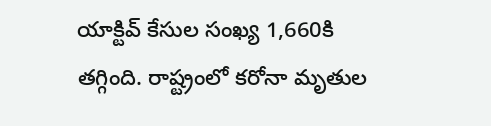యాక్టివ్ కేసుల సంఖ్య 1,660కి తగ్గింది. రాష్ట్రంలో కరోనా మృతుల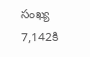సంఖ్య 7,142కి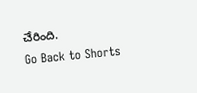చేరింది.
Go Back to Shorts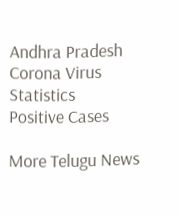Andhra Pradesh
Corona Virus
Statistics
Positive Cases

More Telugu News